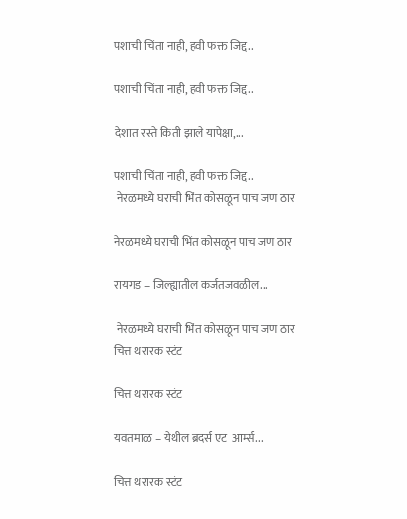पशाची चिंता नाही, हवी फक्त जिद्द..

पशाची चिंता नाही, हवी फक्त जिद्द..

देशात रस्ते किती झाले यापेक्षा,...

पशाची चिंता नाही, हवी फक्त जिद्द..
 नेरळमध्ये घराची भिंत कोसळून पाच जण ठार

नेरळमध्ये घराची भिंत कोसळून पाच जण ठार

रायगड – जिल्ह्यातील कर्जतजवळील...

 नेरळमध्ये घराची भिंत कोसळून पाच जण ठार
चित्त थरारक स्टंट

चित्त थरारक स्टंट

यवतमाळ – येथील ब्रदर्स एट  आर्म्स...

चित्त थरारक स्टंट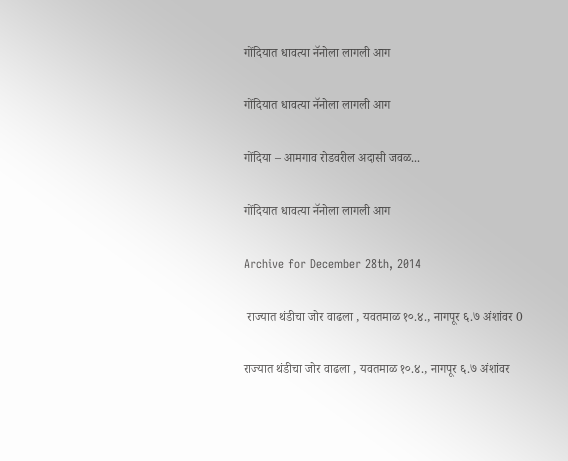गोंदियात धावत्या नॅनोला लागली आग

गोंदियात धावत्या नॅनोला लागली आग

गोंदिया – आमगाव रोडवरील अदासी जवळ...

गोंदियात धावत्या नॅनोला लागली आग

Archive for December 28th, 2014

 राज्यात थंडीचा जोर वाढला , यवतमाळ १०.४., नागपूर ६.७ अंशांवर 0

राज्यात थंडीचा जोर वाढला , यवतमाळ १०.४., नागपूर ६.७ अंशांवर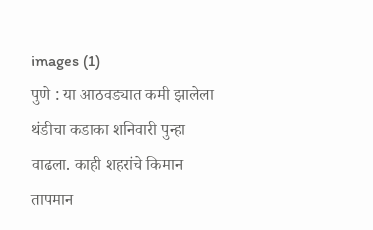images (1)
पुणे : या आठवड्यात कमी झालेला थंडीचा कडाका शनिवारी पुन्हा वाढला. काही शहरांचे किमान तापमान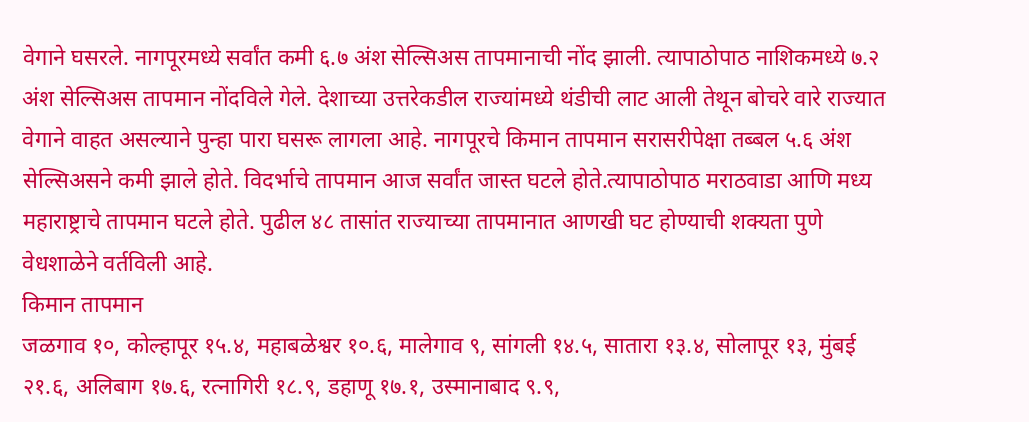वेगाने घसरले. नागपूरमध्ये सर्वांत कमी ६.७ अंश सेल्सिअस तापमानाची नोंद झाली. त्यापाठोपाठ नाशिकमध्ये ७.२ अंश सेल्सिअस तापमान नोंदविले गेले. देशाच्या उत्तरेकडील राज्यांमध्ये थंडीची लाट आली तेथून बोचरे वारे राज्यात वेगाने वाहत असल्याने पुन्हा पारा घसरू लागला आहे. नागपूरचे किमान तापमान सरासरीपेक्षा तब्बल ५.६ अंश सेल्सिअसने कमी झाले होते. विदर्भाचे तापमान आज सर्वांत जास्त घटले होते.त्यापाठोपाठ मराठवाडा आणि मध्य महाराष्ट्राचे तापमान घटले होते. पुढील ४८ तासांत राज्याच्या तापमानात आणखी घट होण्याची शक्यता पुणे वेधशाळेने वर्तविली आहे.
किमान तापमान
जळगाव १०, कोल्हापूर १५.४, महाबळेश्वर १०.६, मालेगाव ९, सांगली १४.५, सातारा १३.४, सोलापूर १३, मुंबई २१.६, अलिबाग १७.६, रत्नागिरी १८.९, डहाणू १७.१, उस्मानाबाद ९.९,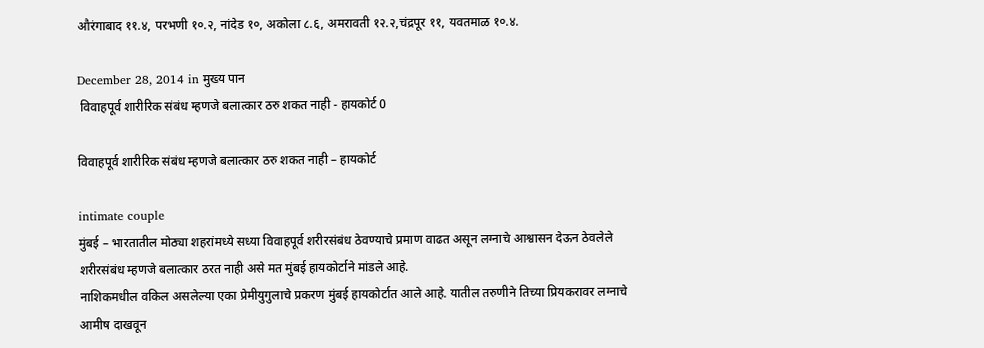औरंगाबाद ११.४, परभणी १०.२, नांदेड १०, अकोला ८.६, अमरावती १२.२,चंद्रपूर ११, यवतमाळ १०.४.

December 28, 2014 in मुख्य पान
 विवाहपूर्व शारीरिक संबंध म्हणजे बलात्कार ठरु शकत नाही - हायकोर्ट 0

विवाहपूर्व शारीरिक संबंध म्हणजे बलात्कार ठरु शकत नाही – हायकोर्ट

intimate couple
मुंबई – भारतातील मोठ्या शहरांमध्ये सध्या विवाहपूर्व शरीरसंबंध ठेवण्याचे प्रमाण वाढत असून लग्नाचे आश्वासन देऊन ठेवलेले शरीरसंबंध म्हणजे बलात्कार ठरत नाही असे मत मुंबई हायकोर्टाने मांडले आहे.
नाशिकमधील वकिल असलेल्या एका प्रेमीयुगुलाचे प्रकरण मुंबई हायकोर्टात आले आहे. यातील तरुणीने तिच्या प्रियकरावर लग्नाचे आमीष दाखवून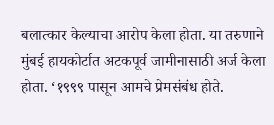बलात्कार केल्याचा आरोप केला होता. या तरुणाने मुंबई हायकोर्टात अटकपूर्व जामीनासाठी अर्ज केला होता. ‘१९९९ पासून आमचे प्रेमसंबंध होते.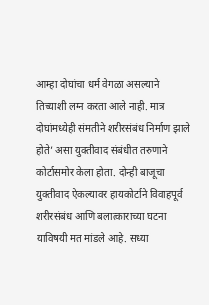आम्हा दोघांचा धर्म वेगळा असल्याने तिच्याशी लग्न करता आले नाही. मात्र दोघांमध्येही संमतीने शरीरसंबंध निर्माण झाले होते’ असा युक्तीवाद संबंधीत तरुणाने कोर्टासमोर केला होता. दोन्ही बाजूचा युक्तीवाद ऐकल्यावर हायकोर्टाने विवाहपूर्व शरीरसंबंध आणि बलात्काराच्या घटना याविषयी मत मांडले आहे. सध्या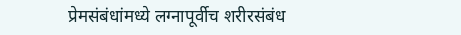प्रेमसंबंधांमध्ये लग्नापूर्वीच शरीरसंबंध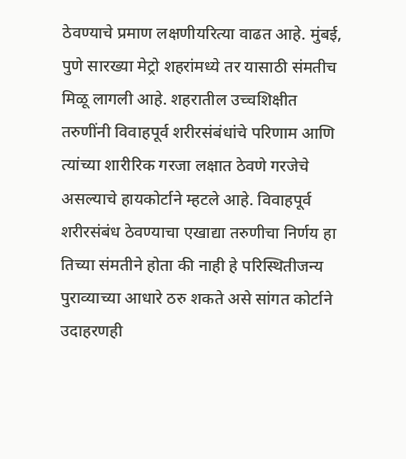ठेवण्याचे प्रमाण लक्षणीयरित्या वाढत आहे. मुंबई, पुणे सारख्या मेट्रो शहरांमध्ये तर यासाठी संमतीच मिळू लागली आहे. शहरातील उच्चशिक्षीत तरुणींनी विवाहपूर्व शरीरसंबंधांचे परिणाम आणि त्यांच्या शारीरिक गरजा लक्षात ठेवणे गरजेचे असल्याचे हायकोर्टाने म्हटले आहे. विवाहपूर्व शरीरसंबंध ठेवण्याचा एखाद्या तरुणीचा निर्णय हा तिच्या संमतीने होता की नाही हे परिस्थितीजन्य पुराव्याच्या आधारे ठरु शकते असे सांगत कोर्टाने उदाहरणही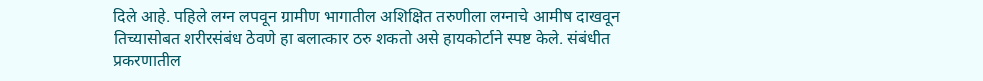दिले आहे. पहिले लग्न लपवून ग्रामीण भागातील अशिक्षित तरुणीला लग्नाचे आमीष दाखवून तिच्यासोबत शरीरसंबंध ठेवणे हा बलात्कार ठरु शकतो असे हायकोर्टाने स्पष्ट केले. संबंधीत प्रकरणातील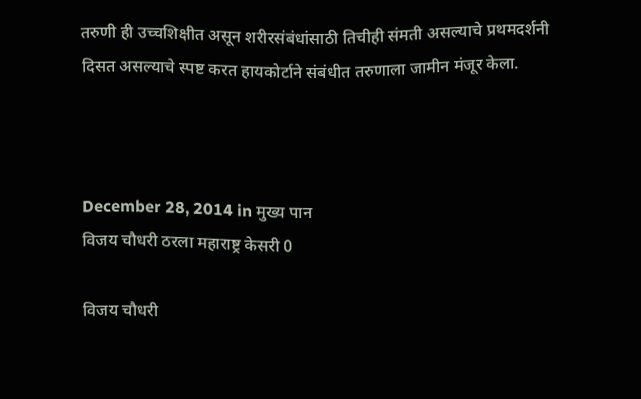तरुणी ही उच्चशिक्षीत असून शरीरसंबंधांसाठी तिचीही संमती असल्याचे प्रथमदर्शनी दिसत असल्याचे स्पष्ट करत हायकोर्टाने संबंधीत तरुणाला जामीन मंजूर केला.



December 28, 2014 in मुख्य पान
विजय चौधरी ठरला महाराष्ट्र केसरी 0

विजय चौधरी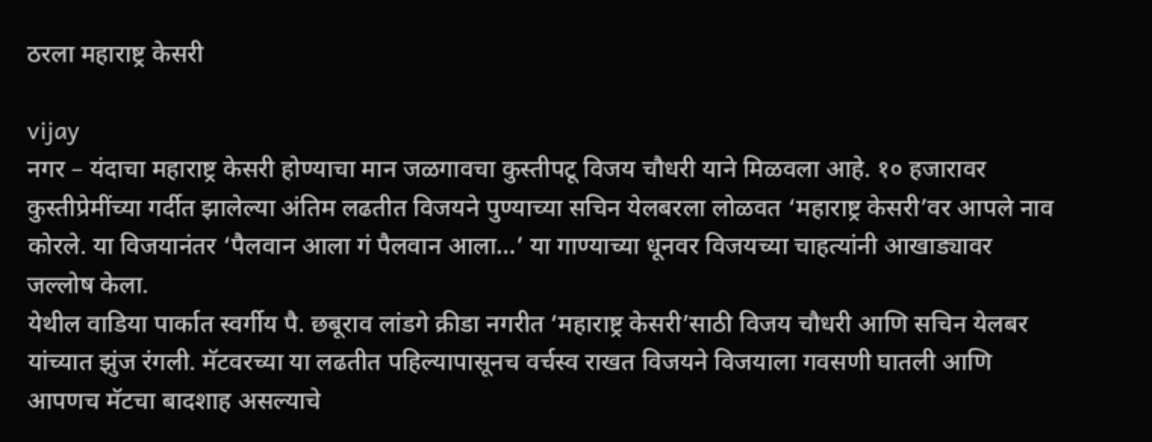ठरला महाराष्ट्र केसरी

vijay
नगर – यंदाचा महाराष्ट्र केसरी होण्याचा मान जळगावचा कुस्तीपटू विजय चौधरी याने मिळवला आहे. १० हजारावर कुस्तीप्रेमींच्या गर्दीत झालेल्या अंतिम लढतीत विजयने पुण्याच्या सचिन येलबरला लोळवत ‘महाराष्ट्र केसरी’वर आपले नाव कोरले. या विजयानंतर ‘पैलवान आला गं पैलवान आला…’ या गाण्याच्या धूनवर विजयच्या चाहत्यांनी आखाड्यावर जल्लोष केला.
येथील वाडिया पार्कात स्वर्गीय पै. छबूराव लांडगे क्रीडा नगरीत ‘महाराष्ट्र केसरी’साठी विजय चौधरी आणि सचिन येलबर यांच्यात झुंज रंगली. मॅटवरच्या या लढतीत पहिल्यापासूनच वर्चस्व राखत विजयने विजयाला गवसणी घातली आणि आपणच मॅटचा बादशाह असल्याचे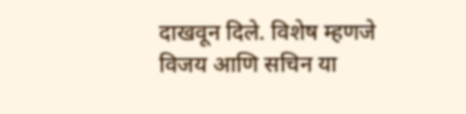दाखवून दिले. विशेष म्हणजे विजय आणि सचिन या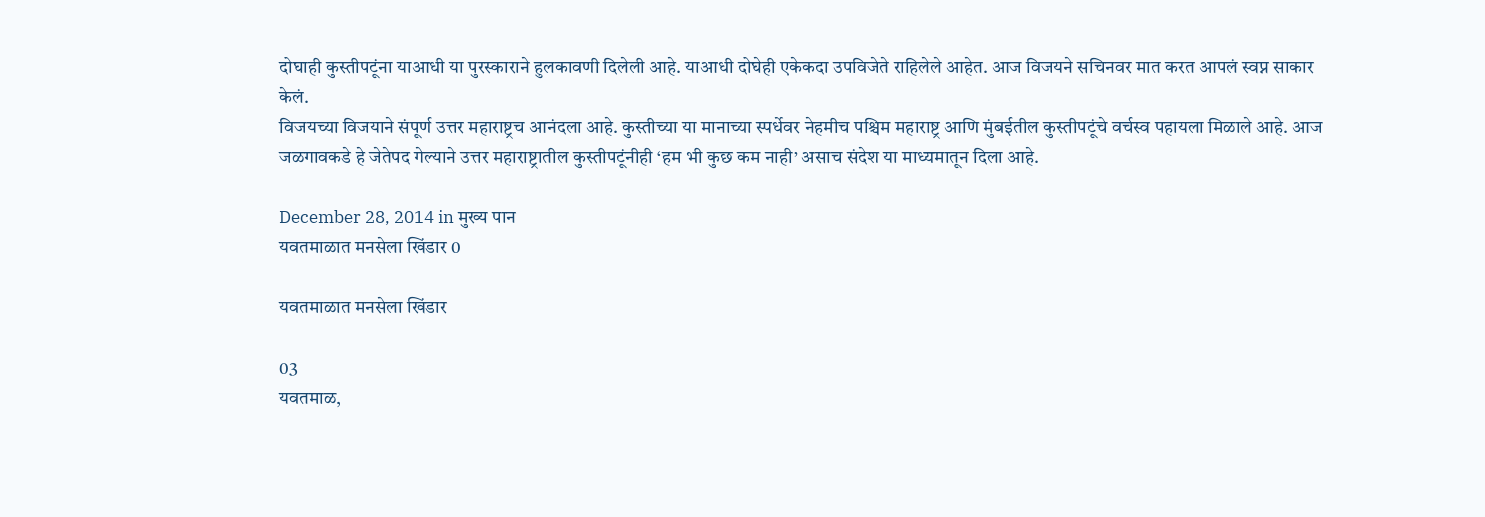दोघाही कुस्तीपटूंना याआधी या पुरस्काराने हुलकावणी दिलेली आहे. याआधी दोघेही एकेकदा उपविजेते राहिलेले आहेत. आज विजयने सचिनवर मात करत आपलं स्वप्न साकार केलं.
विजयच्या विजयाने संपूर्ण उत्तर महाराष्ट्रच आनंदला आहे. कुस्तीच्या या मानाच्या स्पर्धेवर नेहमीच पश्चिम महाराष्ट्र आणि मुंबईतील कुस्तीपटूंचे वर्चस्व पहायला मिळाले आहे. आज जळगावकडे हे जेतेपद गेल्याने उत्तर महाराष्ट्रातील कुस्तीपटूंनीही ‘हम भी कुछ कम नाही’ असाच संदेश या माध्यमातून दिला आहे.

December 28, 2014 in मुख्य पान
यवतमाळात मनसेला खिंडार 0

यवतमाळात मनसेला खिंडार

03
यवतमाळ,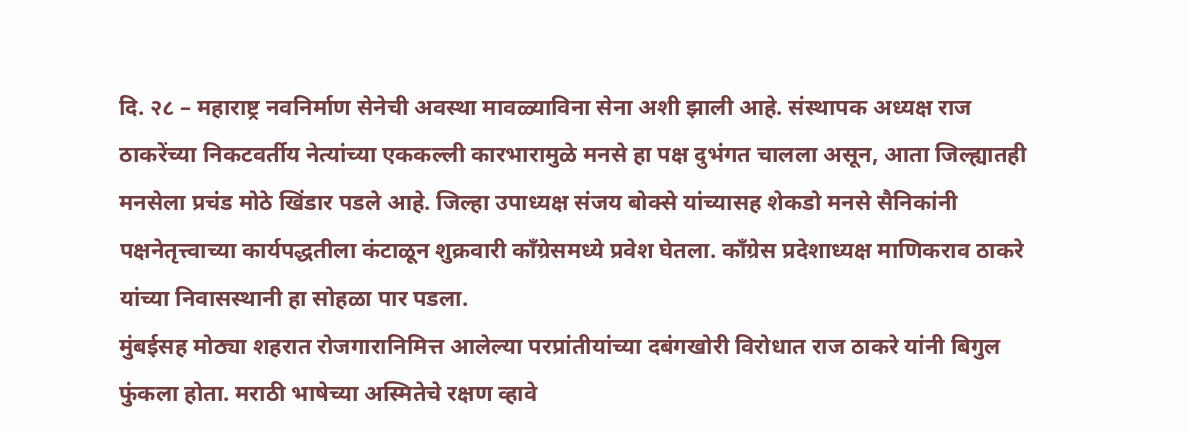दि. २८ – महाराष्ट्र नवनिर्माण सेनेची अवस्था मावळ्याविना सेना अशी झाली आहे. संस्थापक अध्यक्ष राज ठाकरेंच्या निकटवर्तीय नेत्यांच्या एककल्ली कारभारामुळे मनसे हा पक्ष दुभंगत चालला असून, आता जिल्ह्यातही मनसेला प्रचंड मोठे खिंडार पडले आहे. जिल्हा उपाध्यक्ष संजय बोक्से यांच्यासह शेकडो मनसे सैनिकांनी पक्षनेतृत्त्वाच्या कार्यपद्धतीला कंटाळून शुक्रवारी कॉंग्रेसमध्ये प्रवेश घेतला. कॉंग्रेस प्रदेशाध्यक्ष माणिकराव ठाकरे यांच्या निवासस्थानी हा सोहळा पार पडला.
मुंबईसह मोठ्या शहरात रोजगारानिमित्त आलेल्या परप्रांतीयांच्या दबंगखोरी विरोधात राज ठाकरे यांनी बिगुल फुंकला होता. मराठी भाषेच्या अस्मितेचे रक्षण व्हावे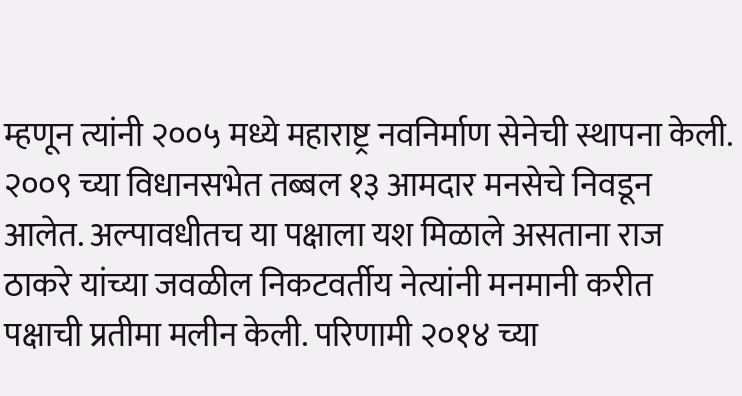म्हणून त्यांनी २००५ मध्ये महाराष्ट्र नवनिर्माण सेनेची स्थापना केली. २००९ च्या विधानसभेत तब्बल १३ आमदार मनसेचे निवडून आलेत. अल्पावधीतच या पक्षाला यश मिळाले असताना राज ठाकरे यांच्या जवळील निकटवर्तीय नेत्यांनी मनमानी करीत पक्षाची प्रतीमा मलीन केली. परिणामी २०१४ च्या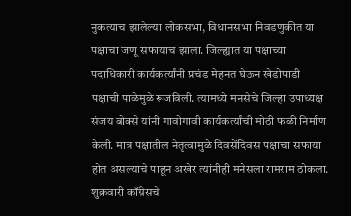नुकत्याच झालेल्या लोकसभा, विधानसभा निवडणुकीत या पक्षाचा जणू सफायाच झाला. जिल्ह्यात या पक्षाच्या पदाधिकारी कार्यकर्त्यांनी प्रचंड मेहनत घेऊन खेडोपाडी पक्षाची पाळेमुळे रूजविली. त्यामध्ये मनसेचे जिल्हा उपाध्यक्ष संजय बोक्से यांनी गावोगावी कार्यकर्त्यांची मोठी फळी निर्माण केली. मात्र पक्षातील नेतृत्वामुळे दिवसेंदिवस पक्षाचा सफाया होत असल्याचे पाहून अखेर त्यांनीही मनेसला रामराम ठोकला. शुक्रवारी कॉंग्रेसचे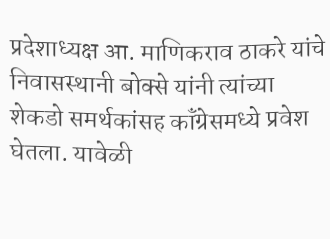प्रदेशाध्यक्ष आ. माणिकराव ठाकरे यांचे निवासस्थानी बोक्से यांनी त्यांच्या शेकडो समर्थकांसह कॉंग्रेसमध्ये प्रवेश घेतला. यावेळी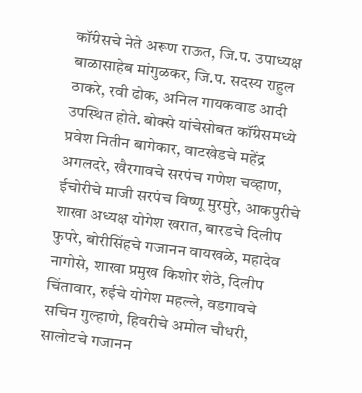कॉंग्रेसचे नेते अरूण राऊत, जि.प. उपाध्यक्ष बाळासाहेब मांगुळकर, जि.प. सदस्य राहुल ठाकरे, रवी ढोक, अनिल गायकवाड आदी उपस्थित होते. बोक्से यांचेसोबत कॉंग्रेसमध्ये प्रवेश नितीन बागेकार, वाटखेडचे महेंद्र अगलदरे, खैरगावचे सरपंच गणेश चव्हाण, ईचोरीचे माजी सरपंच विष्णू मुरमुरे, आकपुरीचे शाखा अध्यक्ष योगेश खरात, बारडचे दिलीप फुपरे, बोरीसिंहचे गजानन वायखळे, महादेव नागोसे, शाखा प्रमुख किशोर शेठे, दिलीप चिंतावार, रुईचे योगेश महल्ले, वडगावचे सचिन गुल्हाणे, हिवरीचे अमोल चौधरी, सालोटचे गजानन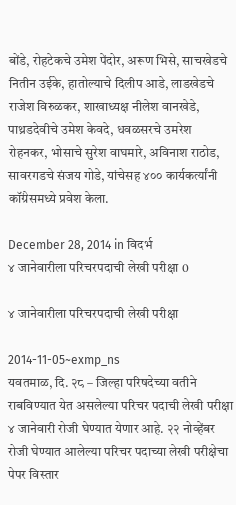बोंडे, रोहटेकचे उमेश पेंदोर, अरूण भिसे, साचखेडचे नितीन उईके, हातोल्याचे दिलीप आडे, लाडखेडचे राजेश विरुळकर, शाखाध्यक्ष नीलेश वानखेडे, पाथ्रडदेवीचे उमेश केवदे, धवळसरचे उमरेश रोहनकर, भोसाचे सुरेश वाघमारे, अविनाश राठोड, सावरगडचे संजय गोडे, यांचेसह ४०० कार्यकर्त्यांनी कॉंग्रेसमध्ये प्रवेश केला.

December 28, 2014 in विदर्भ
४ जानेवारीला परिचरपदाची लेखी परीक्षा 0

४ जानेवारीला परिचरपदाची लेखी परीक्षा

2014-11-05~exmp_ns
यवतमाळ, दि. २८ – जिल्हा परिषदेच्या वतीने राबविण्यात येत असलेल्या परिचर पदाची लेखी परीक्षा ४ जानेवारी रोजी घेण्यात येणार आहे. २२ नोव्हेंबर रोजी घेण्यात आलेल्या परिचर पदाच्या लेखी परीक्षेचा पेपर विस्तार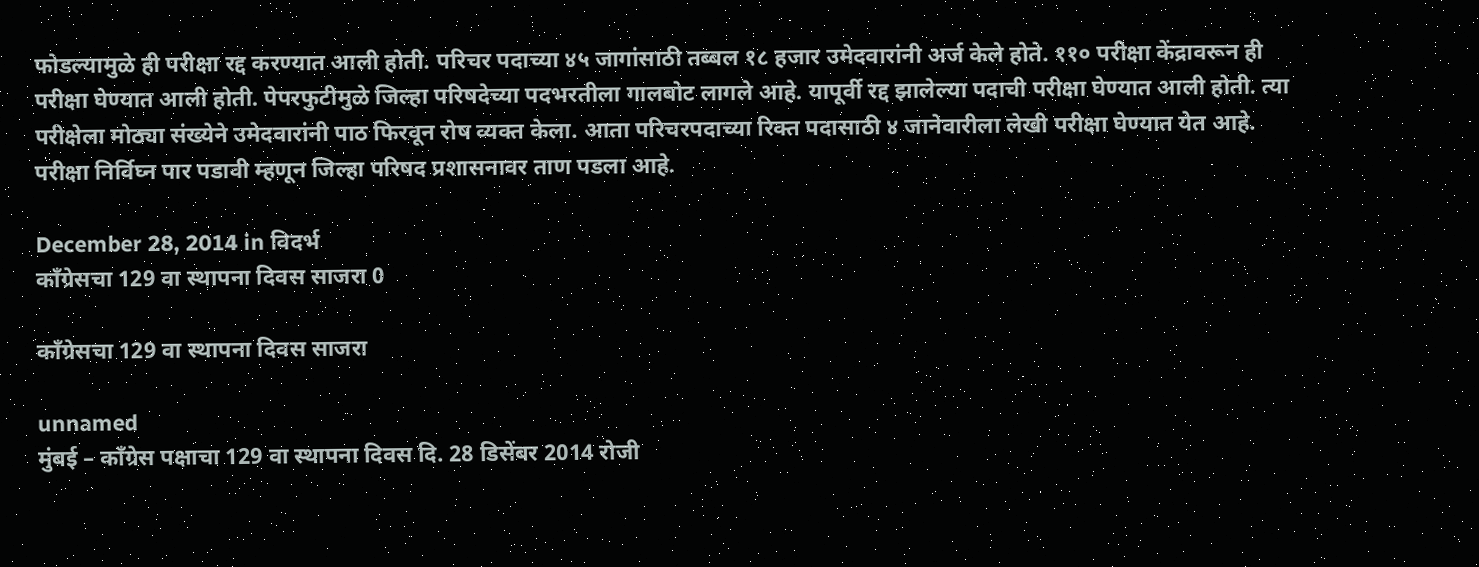फोडल्यामुळे ही परीक्षा रद्द करण्यात आली होती. परिचर पदाच्या ४५ जागांसाठी तब्बल १८ हजार उमेदवारांनी अर्ज केले होते. ११० परीक्षा केंद्रावरून ही परीक्षा घेण्यात आली होती. पेपरफुटीमुळे जिल्हा परिषदेच्या पदभरतीला गालबोट लागले आहे. यापूर्वी रद्द झालेल्या पदाची परीक्षा घेण्यात आली होती. त्या परीक्षेला मोठ्या संख्येने उमेदवारांनी पाठ फिरवून रोष व्यक्त केला. आता परिचरपदाच्या रिक्त पदासाठी ४ जानेवारीला लेखी परीक्षा घेण्यात येत आहे. परीक्षा निर्विघ्न पार पडावी म्हणून जिल्हा परिषद प्रशासनावर ताण पडला आहे.

December 28, 2014 in विदर्भ
काँग्रेसचा 129 वा स्थापना दिवस साजरा 0

काँग्रेसचा 129 वा स्थापना दिवस साजरा

unnamed
मुंबई – काँग्रेस पक्षाचा 129 वा स्थापना दिवस दि. 28 डिसेंबर 2014 रोजी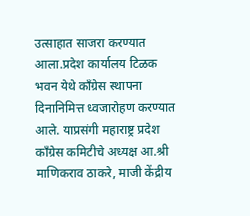उत्साहात साजरा करण्यात आला.प्रदेश कार्यालय टिळक भवन येथे काँग्रेस स्थापना दिनानिमित्त ध्वजारोहण करण्यात आले. याप्रसंगी महाराष्ट्र प्रदेश काँग्रेस कमिटीचे अध्यक्ष आ.श्री माणिकराव ठाकरे, माजी केंद्रीय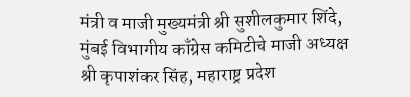मंत्री व माजी मुख्यमंत्री श्री सुशीलकुमार शिंदे, मुंबई विभागीय काँग्रेस कमिटीचे माजी अध्यक्ष श्री कृपाशंकर सिंह, महाराष्ट्र प्रदेश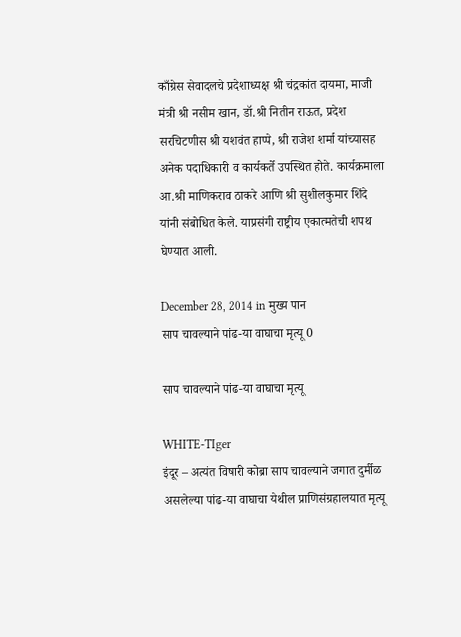काँग्रेस सेवादलचे प्रदेशाध्यक्ष श्री चंद्रकांत दायमा, माजी मंत्री श्री नसीम खान, डॉ.श्री नितीन राऊत, प्रदेश सरचिटणीस श्री यशवंत हाप्पे, श्री राजेश शर्मा यांच्यासह अनेक पदाधिकारी व कार्यकर्ते उपस्थित होते. कार्यक्रमाला आ.श्री माणिकराव ठाकरे आणि श्री सुशीलकुमार शिंदे यांनी संबोधित केले. याप्रसंगी राष्ट्रीय एकात्मतेची शपथ घेण्यात आली.

December 28, 2014 in मुख्य पान
साप चावल्याने पांढ-या वाघाचा मृत्यू 0

साप चावल्याने पांढ-या वाघाचा मृत्यू

WHITE-TIger
इंदूर – अत्यंत विषारी कोब्रा साप चावल्याने जगात दुर्मीळ असलेल्या पांढ-या वाघाचा येथील प्राणिसंग्रहालयात मृत्यू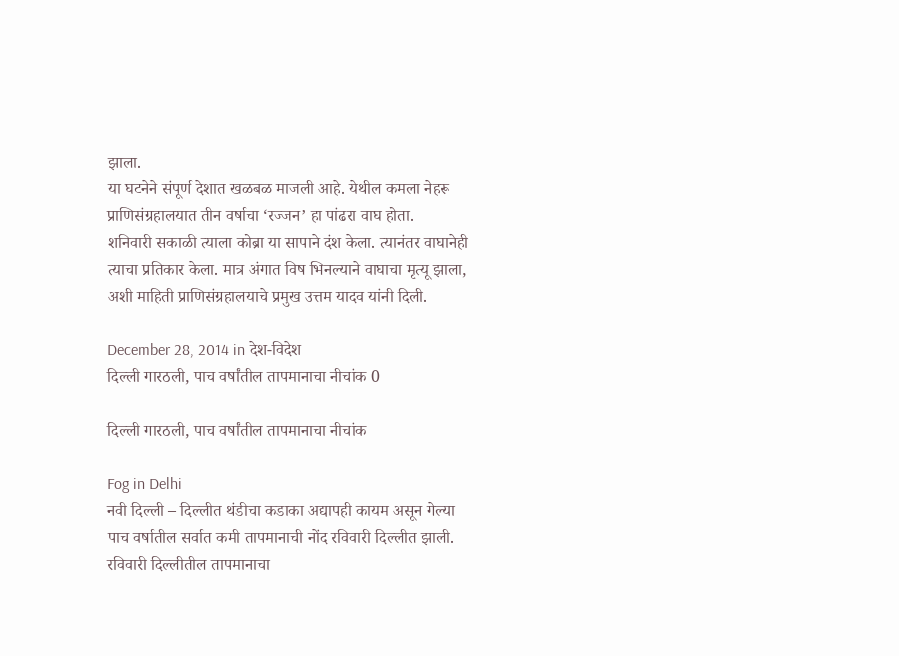झाला.
या घटनेने संपूर्ण देशात खळबळ माजली आहे. येथील कमला नेहरू प्राणिसंग्रहालयात तीन वर्षाचा ‘रज्जन’ हा पांढरा वाघ होता.
शनिवारी सकाळी त्याला कोब्रा या सापाने दंश केला. त्यानंतर वाघानेही त्याचा प्रतिकार केला. मात्र अंगात विष भिनल्याने वाघाचा मृत्यू झाला, अशी माहिती प्राणिसंग्रहालयाचे प्रमुख उत्तम यादव यांनी दिली.

December 28, 2014 in देश-विदेश
दिल्ली गारठली, पाच वर्षांतील तापमानाचा नीचांक 0

दिल्ली गारठली, पाच वर्षांतील तापमानाचा नीचांक

Fog in Delhi
नवी दिल्ली – दिल्लीत थंडीचा कडाका अद्यापही कायम असून गेल्या पाच वर्षातील सर्वात कमी तापमानाची नोंद रविवारी दिल्लीत झाली. रविवारी दिल्लीतील तापमानाचा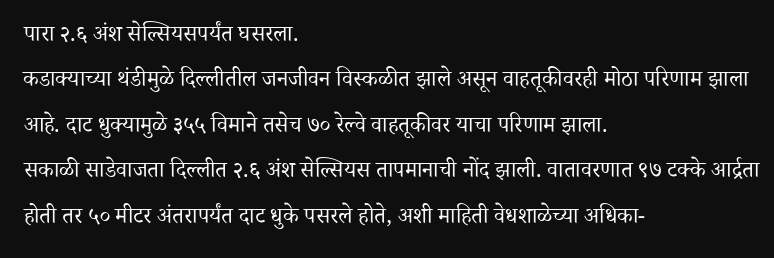पारा २.६ अंश सेल्सियसपर्यंत घसरला.
कडाक्याच्या थंडीमुळे दिल्लीतील जनजीवन विस्कळीत झाले असून वाहतूकीवरही मोठा परिणाम झाला आहे. दाट धुक्यामुळे ३५५ विमाने तसेच ७० रेल्वे वाहतूकीवर याचा परिणाम झाला.
सकाळी साडेवाजता दिल्लीत २.६ अंश सेल्सियस तापमानाची नोंद झाली. वातावरणात ९७ टक्के आर्द्रता होती तर ५० मीटर अंतरापर्यंत दाट धुके पसरले होते, अशी माहिती वेधशाळेच्या अधिका-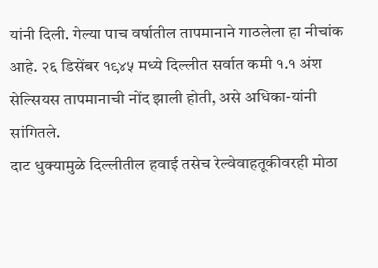यांनी दिली. गेल्या पाच वर्षातील तापमानाने गाठलेला हा नीचांक आहे. २६ डिसेंबर १९४५ मध्ये दिल्लीत सर्वात कमी १.१ अंश सेल्सियस तापमानाची नोंद झाली होती, असे अधिका-यांनी सांगितले.
दाट धुक्यामुळे दिल्लीतील हवाई तसेच रेल्वेवाहतूकीवरही मोठा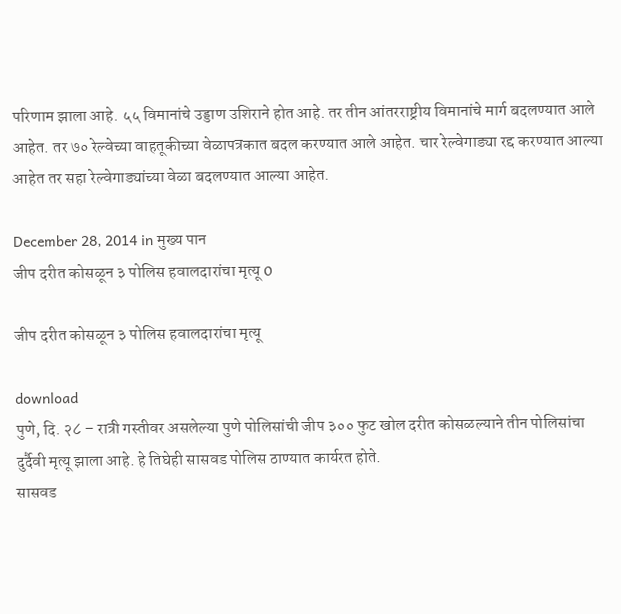परिणाम झाला आहे. ५५ विमानांचे उड्डाण उशिराने होत आहे. तर तीन आंतरराष्ट्रीय विमानांचे मार्ग बदलण्यात आले आहेत. तर ७० रेल्वेच्या वाहतूकीच्या वेळापत्रकात बदल करण्यात आले आहेत. चार रेल्वेगाड्या रद्द करण्यात आल्या आहेत तर सहा रेल्वेगाड्यांच्या वेळा बदलण्यात आल्या आहेत.

December 28, 2014 in मुख्य पान
जीप दरीत कोसळून ३ पोलिस हवालदारांचा मृत्यू 0

जीप दरीत कोसळून ३ पोलिस हवालदारांचा मृत्यू

download
पुणे, दि. २८ – रात्री गस्तीवर असलेल्या पुणे पोलिसांची जीप ३०० फुट खोल दरीत कोसळल्याने तीन पोलिसांचा दुर्दैवी मृत्यू झाला आहे. हे तिघेही सासवड पोलिस ठाण्यात कार्यरत होते.
सासवड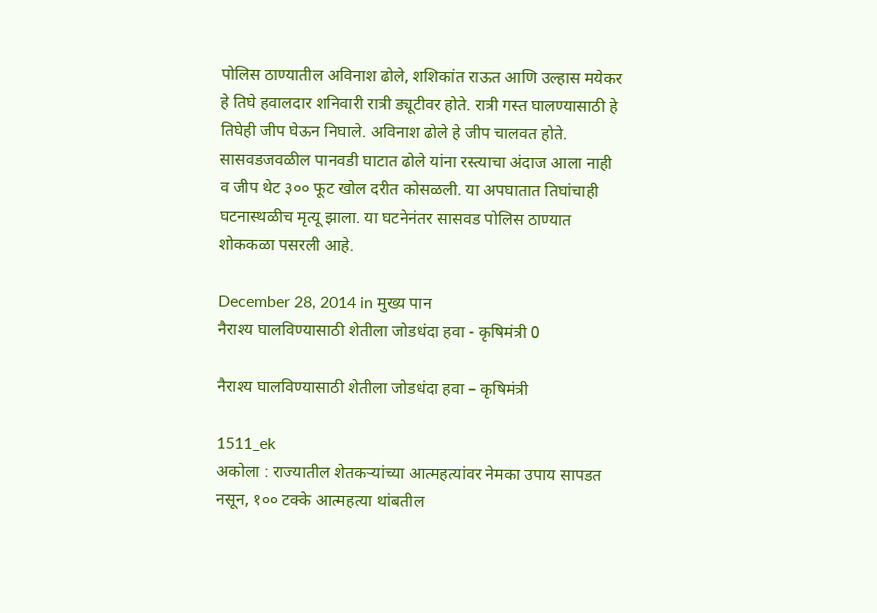पोलिस ठाण्यातील अविनाश ढोले, शशिकांत राऊत आणि उल्हास मयेकर हे तिघे हवालदार शनिवारी रात्री ड्यूटीवर होते. रात्री गस्त घालण्यासाठी हे तिघेही जीप घेऊन निघाले. अविनाश ढोले हे जीप चालवत होते. सासवडजवळील पानवडी घाटात ढोले यांना रस्त्याचा अंदाज आला नाही व जीप थेट ३०० फूट खोल दरीत कोसळली. या अपघातात तिघांचाही घटनास्थळीच मृत्यू झाला. या घटनेनंतर सासवड पोलिस ठाण्यात शोककळा पसरली आहे.

December 28, 2014 in मुख्य पान
नैराश्य घालविण्यासाठी शेतीला जोडधंदा हवा - कृषिमंत्री 0

नैराश्य घालविण्यासाठी शेतीला जोडधंदा हवा – कृषिमंत्री

1511_ek
अकोला : राज्यातील शेतकऱ्यांच्या आत्महत्यांवर नेमका उपाय सापडत नसून, १०० टक्के आत्महत्या थांबतील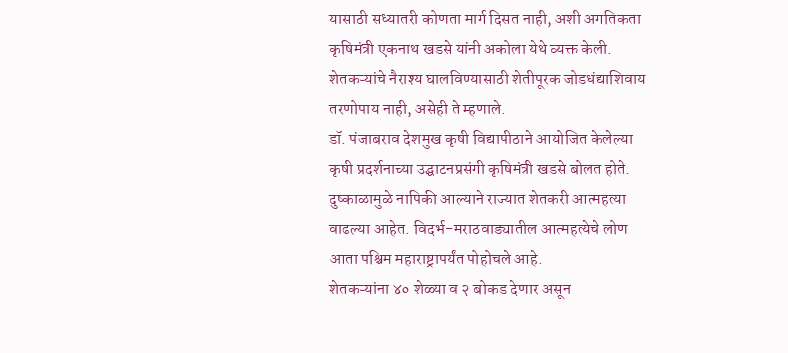यासाठी सध्यातरी कोणता मार्ग दिसत नाही, अशी अगतिकता कृषिमंत्री एकनाथ खडसे यांनी अकोला येथे व्यक्त केली. शेतकऱ्यांचे नैराश्य घालविण्यासाठी शेतीपूरक जोडधंद्याशिवाय तरणोपाय नाही, असेही ते म्हणाले.
डॉ. पंजाबराव देशमुख कृषी विद्यापीठाने आयोजित केलेल्या कृषी प्रदर्शनाच्या उद्घाटनप्रसंगी कृषिमंत्री खडसे बोलत होते. दुष्काळामुळे नापिकी आल्याने राज्यात शेतकरी आत्महत्या वाढल्या आहेत. विदर्भ-मराठवाड्यातील आत्महत्येचे लोण आता पश्चिम महाराष्ट्रापर्यंत पोहोचले आहे.
शेतकऱ्यांना ४० शेळ्या व २ बोकड देणार असून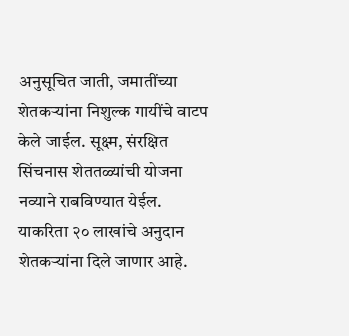अनुसूचित जाती, जमातींच्या शेतकऱ्यांना निशुल्क गायींचे वाटप केले जाईल. सूक्ष्म, संरक्षित सिंचनास शेततळ्यांची योजना नव्याने राबविण्यात येईल. याकरिता २० लाखांचे अनुदान शेतकऱ्यांना दिले जाणार आहे.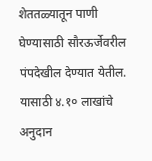शेततळ्यातून पाणी घेण्यासाठी सौरऊर्जेवरील पंपदेखील देण्यात येतील. यासाठी ४.१० लाखांचे अनुदान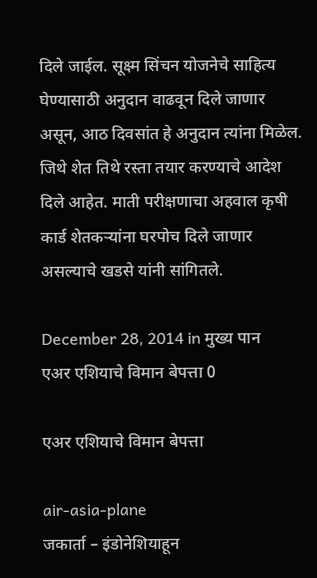दिले जाईल. सूक्ष्म सिंचन योजनेचे साहित्य घेण्यासाठी अनुदान वाढवून दिले जाणार असून, आठ दिवसांत हे अनुदान त्यांना मिळेल. जिथे शेत तिथे रस्ता तयार करण्याचे आदेश दिले आहेत. माती परीक्षणाचा अहवाल कृषी कार्ड शेतकऱ्यांना घरपोच दिले जाणार असल्याचे खडसे यांनी सांगितले.

December 28, 2014 in मुख्य पान
एअर एशियाचे विमान बेपत्ता 0

एअर एशियाचे विमान बेपत्ता

air-asia-plane
जकार्ता – इंडोनेशियाहून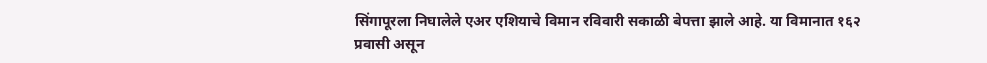सिंगापूरला निघालेले एअर एशियाचे विमान रविवारी सकाळी बेपत्ता झाले आहे. या विमानात १६२ प्रवासी असून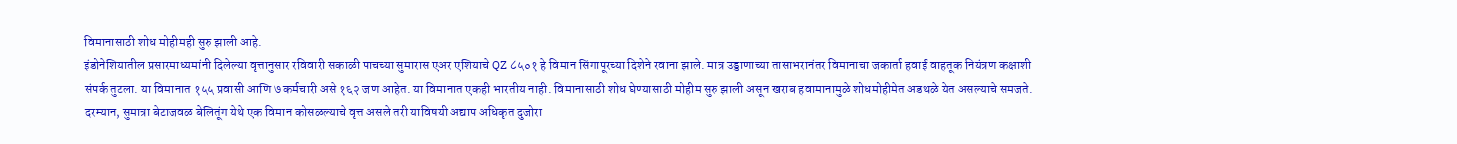विमानासाठी शोध मोहीमही सुरु झाली आहे.
इंडोनेशियातील प्रसारमाध्यमांनी दिलेल्या वृत्तानुसार रविवारी सकाळी पाचच्या सुमारास एअर एशियाचे QZ ८५०१ हे विमान सिंगापूरच्या दिशेने रवाना झाले. मात्र उड्डाणाच्या तासाभरानंतर विमानाचा जकार्ता हवाई वाहतूक नियंत्रण कक्षाशी संपर्क तुटला. या विमानात १५५ प्रवासी आणि ७ कर्मचारी असे १६२ जण आहेत. या विमानात एकही भारतीय नाही. विमानासाठी शोध घेण्यासाठी मोहीम सुरु झाली असून खराब हवामानामुळे शोधमोहीमेत अडथळे येत असल्याचे समजते. दरम्यान, सुमात्रा बेटाजवळ बेलितूंग येथे एक विमान कोसळल्याचे वृत्त असले तरी याविषयी अद्याप अधिकृत दुजोरा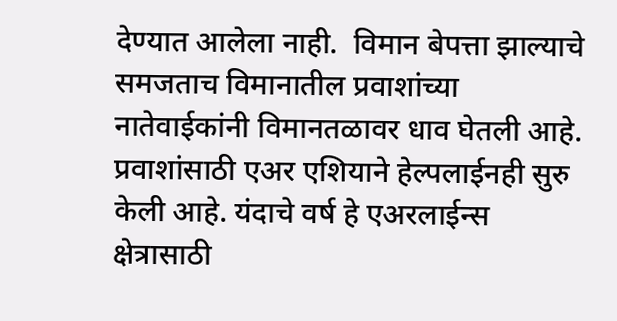देण्यात आलेला नाही.  विमान बेपत्ता झाल्याचे समजताच विमानातील प्रवाशांच्या नातेवाईकांनी विमानतळावर धाव घेतली आहे. प्रवाशांसाठी एअर एशियाने हेल्पलाईनही सुरु केली आहे. यंदाचे वर्ष हे एअरलाईन्स क्षेत्रासाठी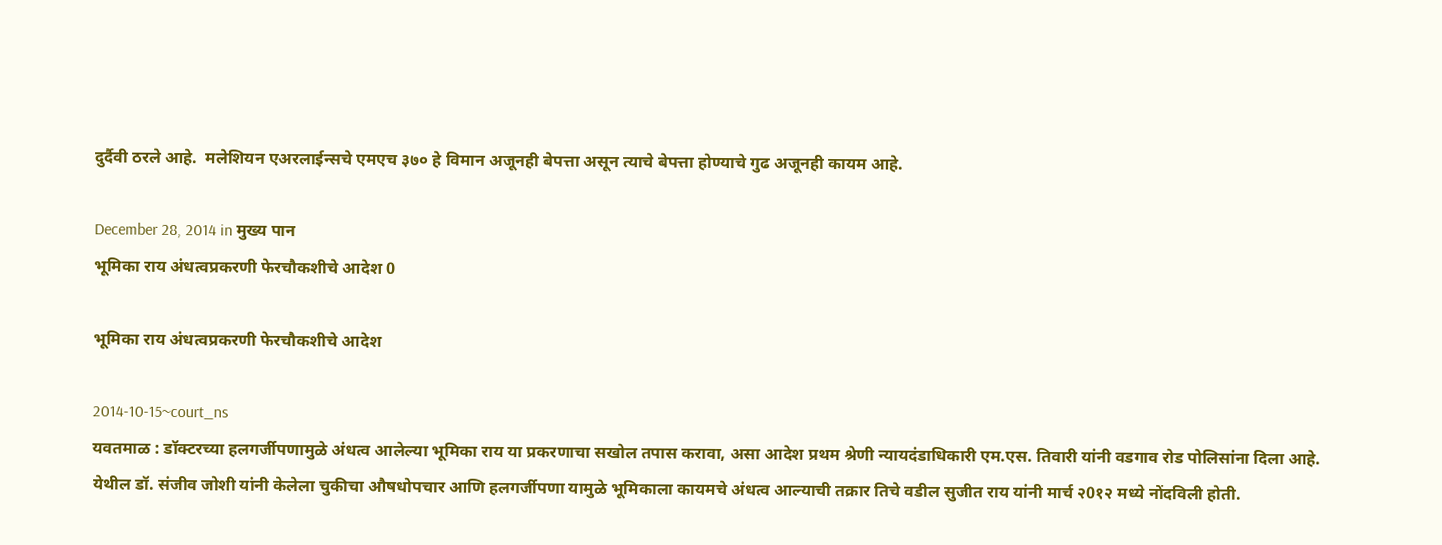दुर्दैवी ठरले आहे.  मलेशियन एअरलाईन्सचे एमएच ३७० हे विमान अजूनही बेपत्ता असून त्याचे बेपत्ता होण्याचे गुढ अजूनही कायम आहे.

December 28, 2014 in मुख्य पान
भूमिका राय अंधत्वप्रकरणी फेरचौकशीचे आदेश 0

भूमिका राय अंधत्वप्रकरणी फेरचौकशीचे आदेश

2014-10-15~court_ns
यवतमाळ : डॉक्टरच्या हलगर्जीपणामुळे अंधत्व आलेल्या भूमिका राय या प्रकरणाचा सखोल तपास करावा, असा आदेश प्रथम श्रेणी न्यायदंडाधिकारी एम.एस. तिवारी यांनी वडगाव रोड पोलिसांना दिला आहे.
येथील डॉ. संजीव जोशी यांनी केलेला चुकीचा औषधोपचार आणि हलगर्जीपणा यामुळे भूमिकाला कायमचे अंधत्व आल्याची तक्रार तिचे वडील सुजीत राय यांनी मार्च २0१२ मध्ये नोंदविली होती.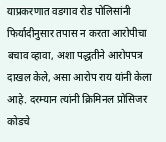याप्रकरणात वडगाव रोड पोलिसांनी फिर्यादीनुसार तपास न करता आरोपीचा बचाव व्हावा, अशा पद्धतीने आरोपपत्र दाखल केले, असा आरोप राय यांनी केला आहे. दरम्यान त्यांनी क्रिमिनल प्रोसिजर कोडचे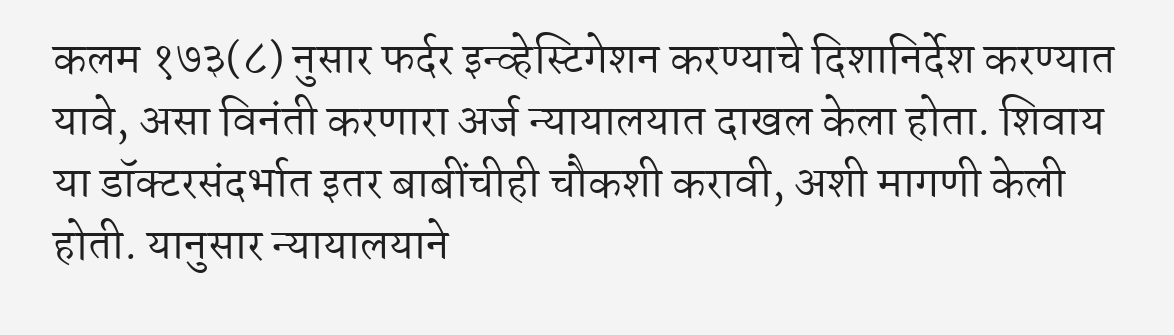कलम १७३(८) नुसार फर्दर इन्व्हेस्टिगेशन करण्याचे दिशानिर्देश करण्यात यावे, असा विनंती करणारा अर्ज न्यायालयात दाखल केला होता. शिवाय या डॉक्टरसंदर्भात इतर बाबींचीही चौकशी करावी, अशी मागणी केली होती. यानुसार न्यायालयाने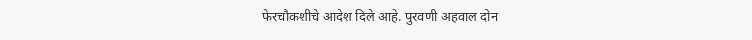फेरचौकशीचे आदेश दिले आहे. पुरवणी अहवाल दोन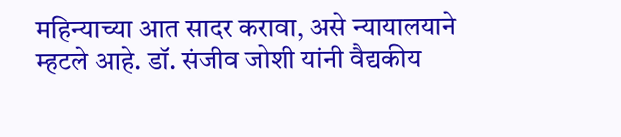महिन्याच्या आत सादर करावा, असे न्यायालयाने म्हटले आहे. डॉ. संजीव जोशी यांनी वैद्यकीय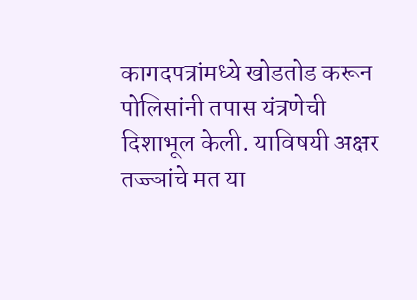कागदपत्रांमध्ये खोडतोड करून पोलिसांनी तपास यंत्रणेची दिशाभूल केली. याविषयी अक्षर तज्ज्ञांचे मत या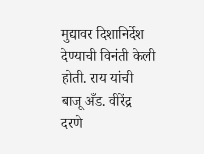मुद्यावर दिशानिर्देश देण्याची विनंती केली होती. राय यांची बाजू अँड. वीरेंद्र दरणे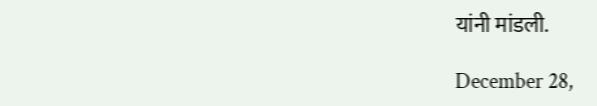यांनी मांडली.

December 28,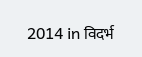2014 in विदर्भ